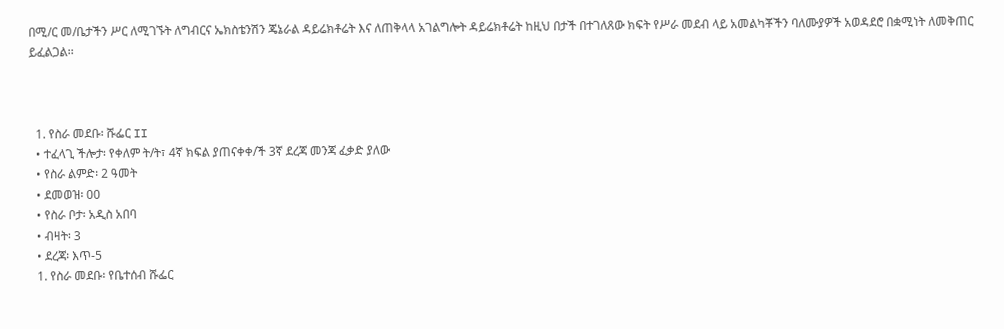በሚ/ር መ/ቤታችን ሥር ለሚገኙት ለግብርና ኤክስቴንሽን ጄኔራል ዳይሬክቶሬት እና ለጠቅላላ አገልግሎት ዳይሬክቶሬት ከዚህ በታች በተገለጸው ክፍት የሥራ መደብ ላይ አመልካቾችን ባለሙያዎች አወዳደሮ በቋሚነት ለመቅጠር ይፈልጋል፡፡



  1. የስራ መደቡ፡ ሹፌር II
  • ተፈላጊ ችሎታ፡ የቀለም ት/ት፣ 4ኛ ክፍል ያጠናቀቀ/ች 3ኛ ደረጃ መንጃ ፈቃድ ያለው
  • የስራ ልምድ፡ 2 ዓመት
  • ደመወዝ፡ 00
  • የስራ ቦታ፡ አዲስ አበባ
  • ብዛት፡ 3
  • ደረጃ፡ እጥ-5
  1. የስራ መደቡ፡ የቤተሰብ ሹፌር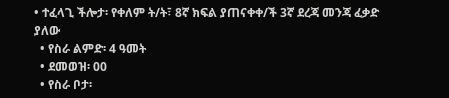• ተፈላጊ ችሎታ፡ የቀለም ት/ት፣ 8ኛ ክፍል ያጠናቀቀ/ች 3ኛ ደረጃ መንጃ ፈቃድ ያለው
  • የስራ ልምድ፡ 4 ዓመት
  • ደመወዝ፡ 00
  • የስራ ቦታ፡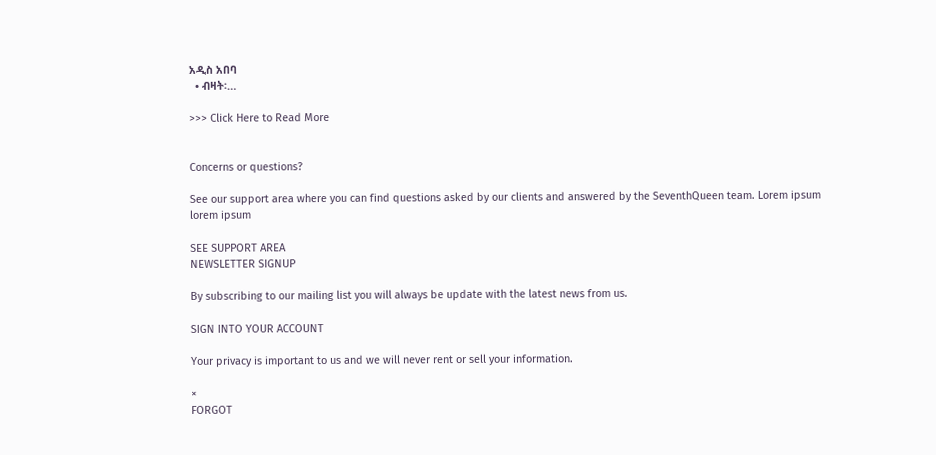አዲስ አበባ
  • ብዛት፡…

>>> Click Here to Read More


Concerns or questions?

See our support area where you can find questions asked by our clients and answered by the SeventhQueen team. Lorem ipsum lorem ipsum

SEE SUPPORT AREA
NEWSLETTER SIGNUP

By subscribing to our mailing list you will always be update with the latest news from us.

SIGN INTO YOUR ACCOUNT

Your privacy is important to us and we will never rent or sell your information.

×
FORGOT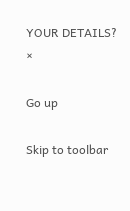YOUR DETAILS?
×

Go up

Skip to toolbar